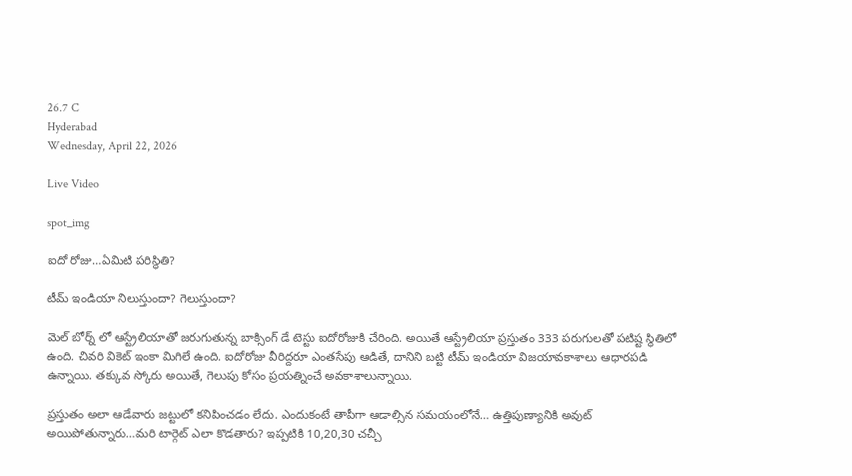26.7 C
Hyderabad
Wednesday, April 22, 2026

Live Video

spot_img

ఐదో రోజు…ఏమిటి పరిస్థితి?

టీమ్ ఇండియా నిలుస్తుందా? గెలుస్తుందా?

మెల్ బోర్న్ లో ఆస్ట్రేలియాతో జరుగుతున్న బాక్సింగ్ డే టెస్టు ఐదోరోజుకి చేరింది. అయితే ఆస్ట్రేలియా ప్రస్తుతం 333 పరుగులతో పటిష్ట స్థితిలో ఉంది. చివరి వికెట్ ఇంకా మిగిలే ఉంది. ఐదోరోజు వీరిద్దరూ ఎంతసేపు ఆడితే, దానిని బట్టి టీమ్ ఇండియా విజయావకాశాలు ఆధారపడి ఉన్నాయి. తక్కువ స్కోరు అయితే, గెలుపు కోసం ప్రయత్నించే అవకాశాలున్నాయి.

ప్రస్తుతం అలా ఆడేవారు జట్టులో కనిపించడం లేదు. ఎందుకంటే తాపీగా ఆడాల్సిన సమయంలోనే… ఉత్తిపుణ్యానికి అవుట్ అయిపోతున్నారు…మరి టార్గెట్ ఎలా కొడతారు? ఇప్పటికి 10,20,30 చచ్చీ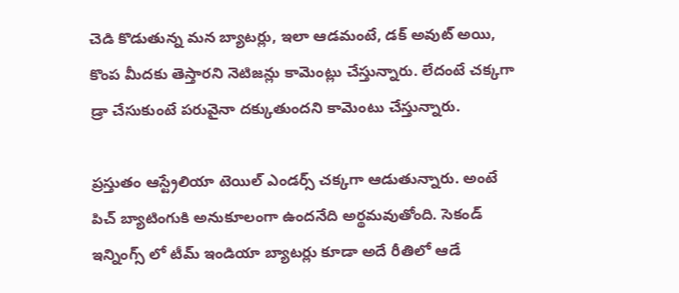చెడి కొడుతున్న మన బ్యాటర్లు, ఇలా ఆడమంటే, డక్ అవుట్ అయి, కొంప మీదకు తెస్తారని నెటిజన్లు కామెంట్లు చేస్తున్నారు. లేదంటే చక్కగా డ్రా చేసుకుంటే పరువైనా దక్కుతుందని కామెంటు చేస్తున్నారు.

ప్రస్తుతం ఆస్ట్రేలియా టెయిల్ ఎండర్స్ చక్కగా ఆడుతున్నారు. అంటే పిచ్ బ్యాటింగుకి అనుకూలంగా ఉందనేది అర్థమవుతోంది. సెకండ్ ఇన్నింగ్స్ లో టీమ్ ఇండియా బ్యాటర్లు కూడా అదే రీతిలో ఆడే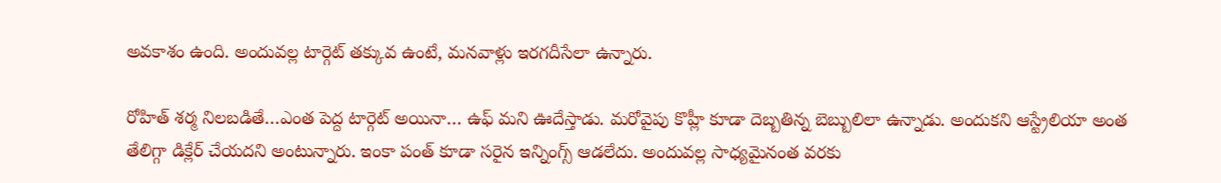అవకాశం ఉంది. అందువల్ల టార్గెట్ తక్కువ ఉంటే, మనవాళ్లు ఇరగదీసేలా ఉన్నారు.

రోహిత్ శర్మ నిలబడితే…ఎంత పెద్ద టార్గెట్ అయినా… ఉఫ్ మని ఊదేస్తాడు. మరోవైపు కొహ్లీ కూడా దెబ్బతిన్న బెబ్బులిలా ఉన్నాడు. అందుకని ఆస్ట్రేలియా అంత తేలిగ్గా డిక్లేర్ చేయదని అంటున్నారు. ఇంకా పంత్ కూడా సరైన ఇన్నింగ్స్ ఆడలేదు. అందువల్ల సాధ్యమైనంత వరకు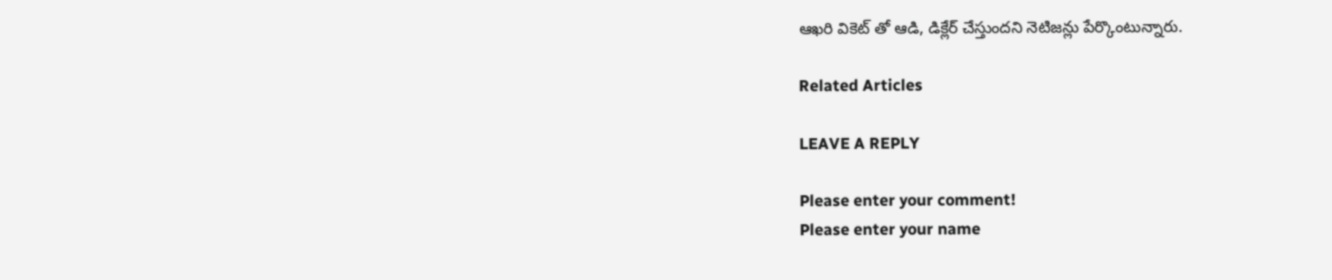ఆఖరి వికెట్ తో ఆడి, డిక్లేర్ చేస్తుందని నెటిజన్లు పేర్కొంటున్నారు.

Related Articles

LEAVE A REPLY

Please enter your comment!
Please enter your name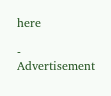here

- Advertisement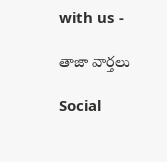with us -

తాజా వార్తలు

Social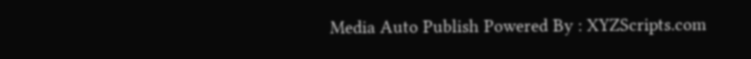Media Auto Publish Powered By : XYZScripts.com